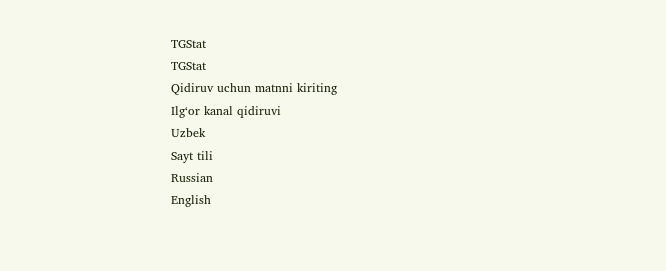TGStat
TGStat
Qidiruv uchun matnni kiriting
Ilg‘or kanal qidiruvi
Uzbek
Sayt tili
Russian
English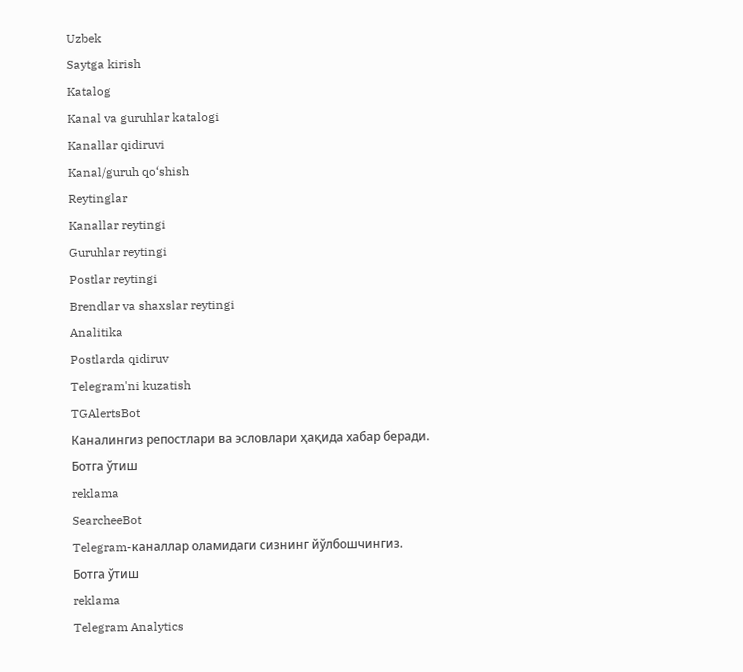Uzbek
Saytga kirish
Katalog
Kanal va guruhlar katalogi
Kanallar qidiruvi
Kanal/guruh qo‘shish
Reytinglar
Kanallar reytingi
Guruhlar reytingi
Postlar reytingi
Brendlar va shaxslar reytingi
Analitika
Postlarda qidiruv
Telegram'ni kuzatish
TGAlertsBot
Каналингиз репостлари ва эсловлари ҳақида хабар беради.
Ботга ўтиш
reklama
SearcheeBot
Telegram-каналлар оламидаги сизнинг йўлбошчингиз.
Ботга ўтиш
reklama
Telegram Analytics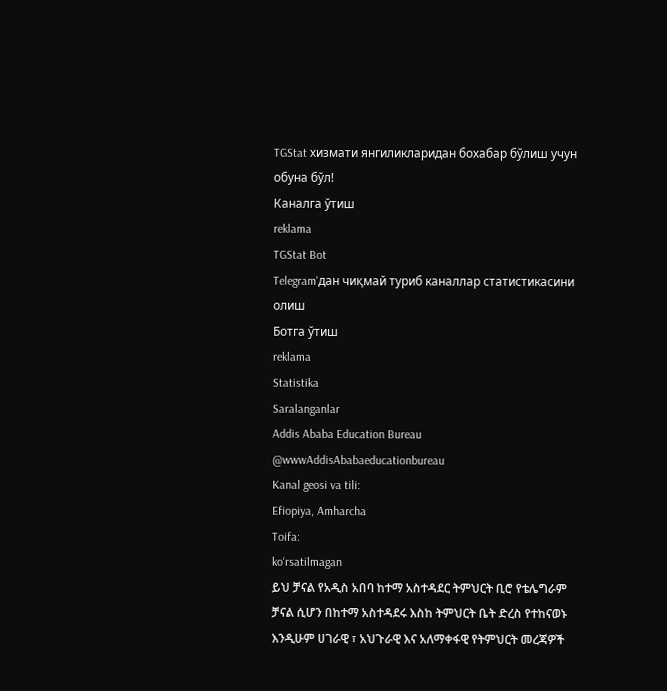TGStat хизмати янгиликларидан бохабар бўлиш учун обуна бўл!
Каналга ўтиш
reklama
TGStat Bot
Telegram'дан чиқмай туриб каналлар статистикасини олиш
Ботга ўтиш
reklama
Statistika
Saralanganlar
Addis Ababa Education Bureau
@wwwAddisAbabaeducationbureau
Kanal geosi va tili:
Efiopiya, Amharcha
Toifa:
ko‘rsatilmagan
ይህ ቻናል የአዲስ አበባ ከተማ አስተዳደር ትምህርት ቢሮ የቴሌግራም ቻናል ሲሆን በከተማ አስተዳደሩ እስከ ትምህርት ቤት ድረስ የተከናወኑ እንዲሁም ሀገራዊ ፣ አህጉራዊ እና አለማቀፋዊ የትምህርት መረጃዎች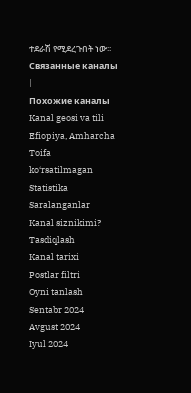ተደራሽ የሚደረጉበት ነው፡፡
Связанные каналы
|
Похожие каналы
Kanal geosi va tili
Efiopiya, Amharcha
Toifa
ko‘rsatilmagan
Statistika
Saralanganlar
Kanal siznikimi?
Tasdiqlash
Kanal tarixi
Postlar filtri
Oyni tanlash
Sentabr 2024
Avgust 2024
Iyul 2024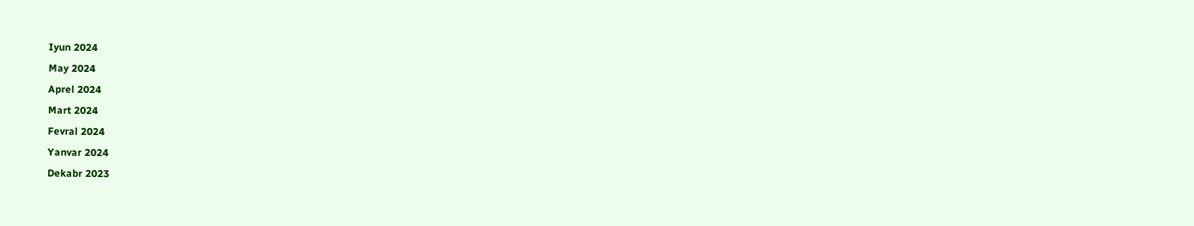Iyun 2024
May 2024
Aprel 2024
Mart 2024
Fevral 2024
Yanvar 2024
Dekabr 2023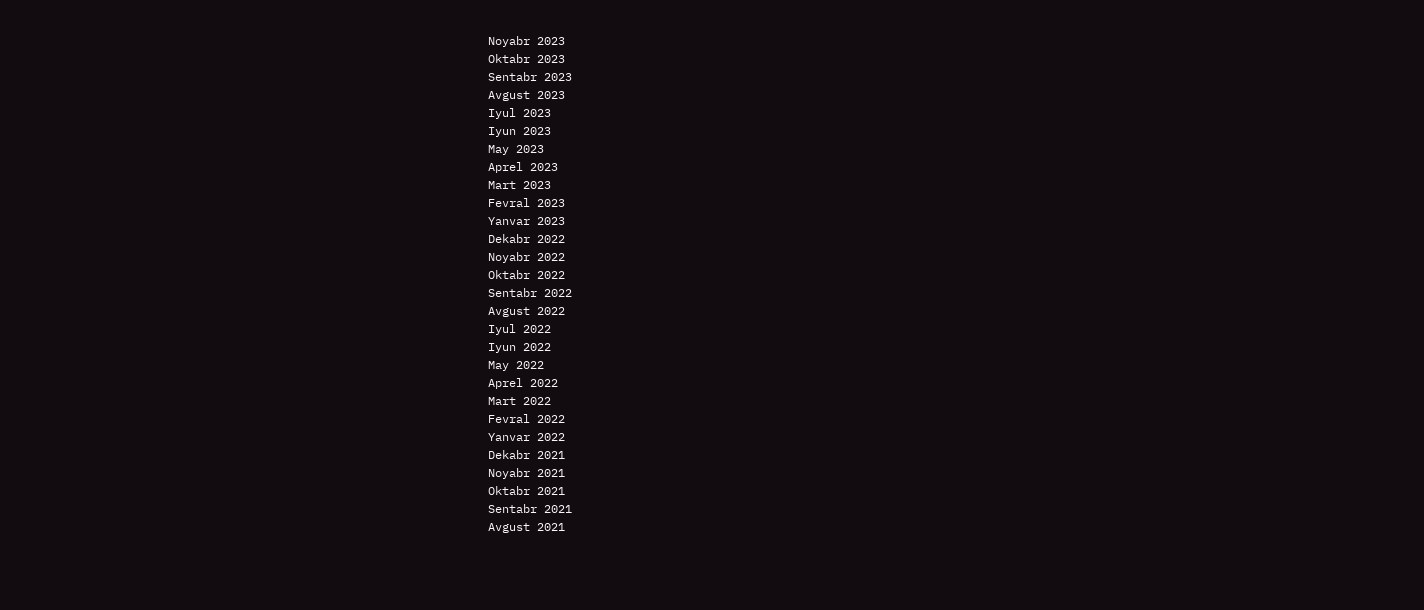Noyabr 2023
Oktabr 2023
Sentabr 2023
Avgust 2023
Iyul 2023
Iyun 2023
May 2023
Aprel 2023
Mart 2023
Fevral 2023
Yanvar 2023
Dekabr 2022
Noyabr 2022
Oktabr 2022
Sentabr 2022
Avgust 2022
Iyul 2022
Iyun 2022
May 2022
Aprel 2022
Mart 2022
Fevral 2022
Yanvar 2022
Dekabr 2021
Noyabr 2021
Oktabr 2021
Sentabr 2021
Avgust 2021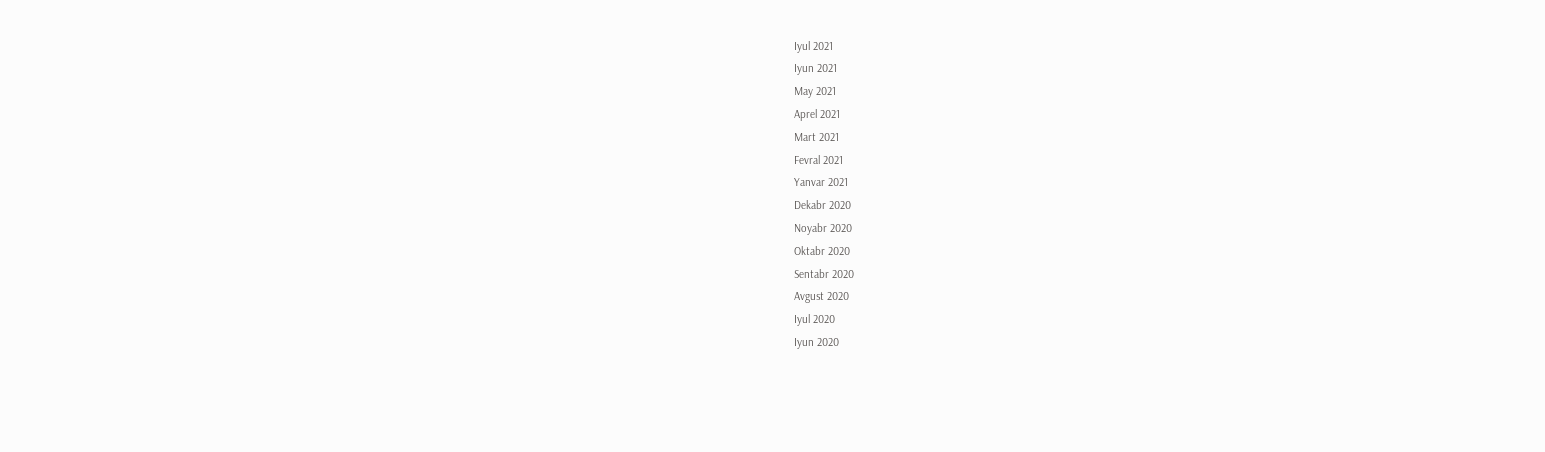Iyul 2021
Iyun 2021
May 2021
Aprel 2021
Mart 2021
Fevral 2021
Yanvar 2021
Dekabr 2020
Noyabr 2020
Oktabr 2020
Sentabr 2020
Avgust 2020
Iyul 2020
Iyun 2020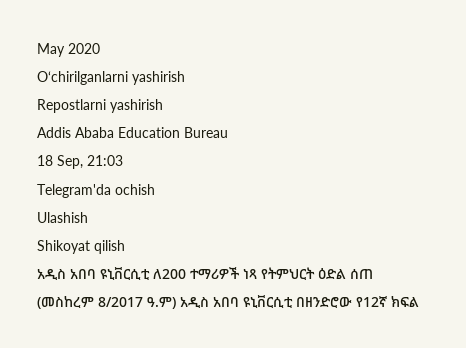May 2020
O‘chirilganlarni yashirish
Repostlarni yashirish
Addis Ababa Education Bureau
18 Sep, 21:03
Telegram'da ochish
Ulashish
Shikoyat qilish
አዲስ አበባ ዩኒቨርሲቲ ለ200 ተማሪዎች ነጻ የትምህርት ዕድል ሰጠ
(መስከረም 8/2017 ዓ.ም) አዲስ አበባ ዩኒቨርሲቲ በዘንድሮው የ12ኛ ክፍል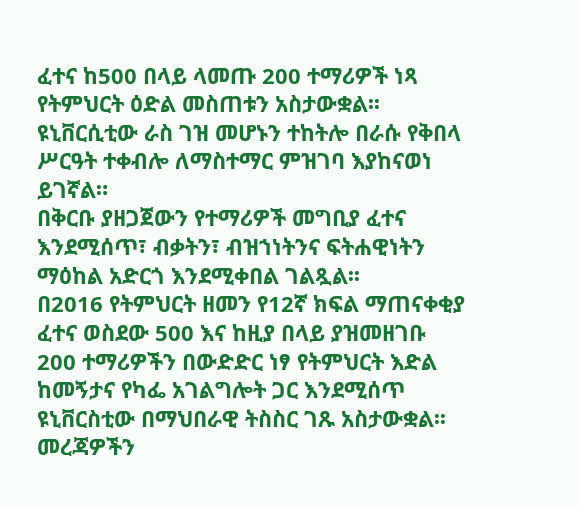ፈተና ከ500 በላይ ላመጡ 200 ተማሪዎች ነጻ የትምህርት ዕድል መስጠቱን አስታውቋል፡፡
ዩኒቨርሲቲው ራስ ገዝ መሆኑን ተከትሎ በራሱ የቅበላ ሥርዓት ተቀብሎ ለማስተማር ምዝገባ እያከናወነ ይገኛል።
በቅርቡ ያዘጋጀውን የተማሪዎች መግቢያ ፈተና እንደሚሰጥ፣ ብቃትን፣ ብዝኀነትንና ፍትሐዊነትን ማዕከል አድርጎ እንደሚቀበል ገልጿል፡፡
በ2016 የትምህርት ዘመን የ12ኛ ክፍል ማጠናቀቂያ ፈተና ወስደው 500 እና ከዚያ በላይ ያዝመዘገቡ 200 ተማሪዎችን በውድድር ነፃ የትምህርት እድል ከመኝታና የካፌ አገልግሎት ጋር እንደሚሰጥ ዩኒቨርስቲው በማህበራዊ ትስስር ገጹ አስታውቋል፡፡
መረጃዎችን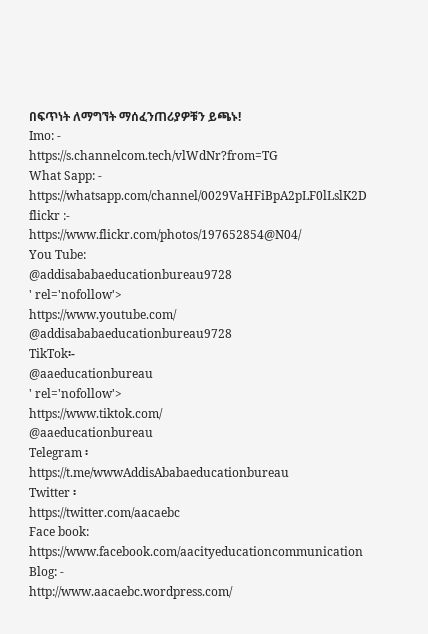በፍጥነት ለማግኘት ማሰፈንጠሪያዎቹን ይጫኑ!
Imo: -
https://s.channelcom.tech/vlWdNr?from=TG
What Sapp: -
https://whatsapp.com/channel/0029VaHFiBpA2pLF0lLslK2D
flickr :-
https://www.flickr.com/photos/197652854@N04/
You Tube:
@addisababaeducationbureau9728
' rel='nofollow'>
https://www.youtube.com/
@addisababaeducationbureau9728
TikTok፡-
@aaeducationbureau
' rel='nofollow'>
https://www.tiktok.com/
@aaeducationbureau
Telegram ፡
https://t.me/wwwAddisAbabaeducationbureau
Twitter ፡
https://twitter.com/aacaebc
Face book:
https://www.facebook.com/aacityeducationcommunication
Blog: -
http://www.aacaebc.wordpress.com/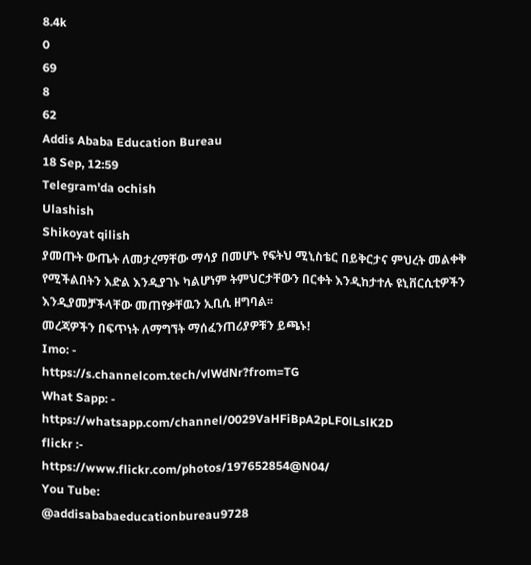8.4k
0
69
8
62
Addis Ababa Education Bureau
18 Sep, 12:59
Telegram'da ochish
Ulashish
Shikoyat qilish
ያመጡት ውጤት ለመታረማቸው ማሳያ በመሆኑ የፍትህ ሚኒስቴር በይቅርታና ምህረት መልቀቅ የሚችልበትን እድል እንዲያገኑ ካልሆነም ትምህርታቸውን በርቀት እንዲከታተሉ ዩኒቨርሲቲዎችን እንዲያመቻችላቸው መጠየቃቸዉን ኢቢሲ ዘግባል፡፡
መረጃዎችን በፍጥነት ለማግኘት ማሰፈንጠሪያዎቹን ይጫኑ!
Imo: -
https://s.channelcom.tech/vlWdNr?from=TG
What Sapp: -
https://whatsapp.com/channel/0029VaHFiBpA2pLF0lLslK2D
flickr :-
https://www.flickr.com/photos/197652854@N04/
You Tube:
@addisababaeducationbureau9728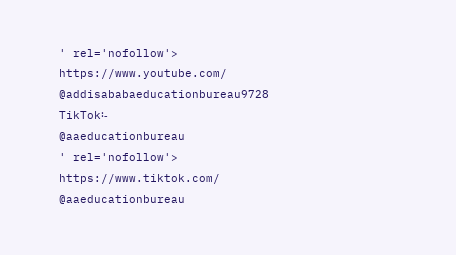' rel='nofollow'>
https://www.youtube.com/
@addisababaeducationbureau9728
TikTok፡-
@aaeducationbureau
' rel='nofollow'>
https://www.tiktok.com/
@aaeducationbureau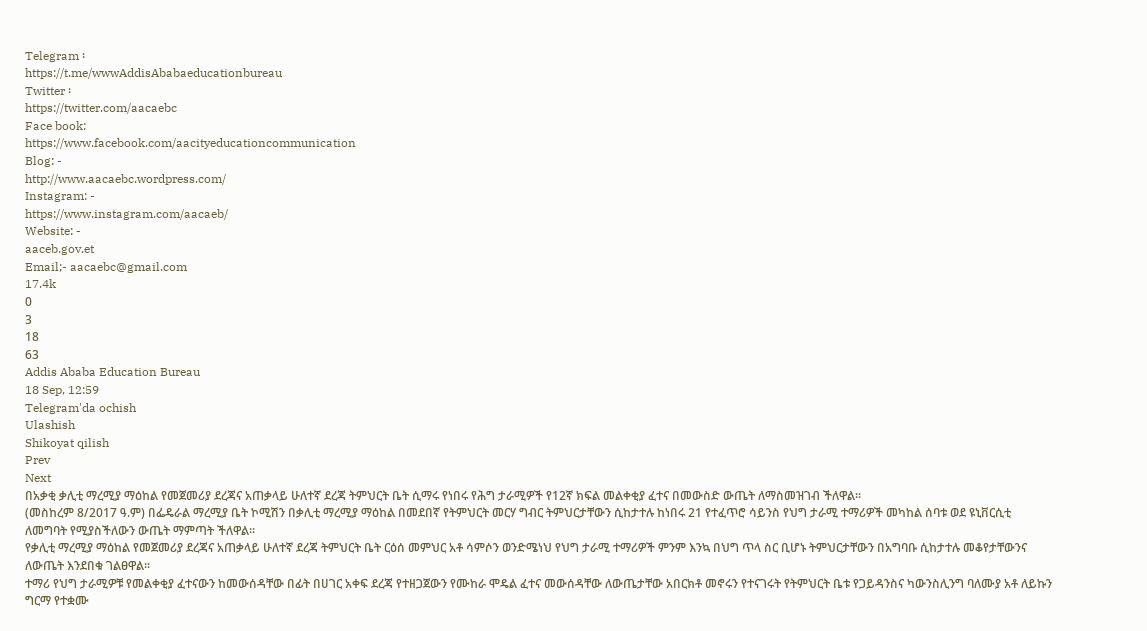Telegram ፡
https://t.me/wwwAddisAbabaeducationbureau
Twitter ፡
https://twitter.com/aacaebc
Face book:
https://www.facebook.com/aacityeducationcommunication
Blog: -
http://www.aacaebc.wordpress.com/
Instagram: -
https://www.instagram.com/aacaeb/
Website: -
aaceb.gov.et
Email;- aacaebc@gmail.com
17.4k
0
3
18
63
Addis Ababa Education Bureau
18 Sep, 12:59
Telegram'da ochish
Ulashish
Shikoyat qilish
Prev
Next
በአቃቂ ቃሊቲ ማረሚያ ማዕከል የመጀመሪያ ደረጃና አጠቃላይ ሁለተኛ ደረጃ ትምህርት ቤት ሲማሩ የነበሩ የሕግ ታራሚዎች የ12ኛ ክፍል መልቀቂያ ፈተና በመውስድ ውጤት ለማስመዝገብ ችለዋል፡፡
(መስከረም 8/2017 ዓ.ም) በፌዴራል ማረሚያ ቤት ኮሚሽን በቃሊቲ ማረሚያ ማዕከል በመደበኛ የትምህርት መርሃ ግብር ትምህርታቸውን ሲከታተሉ ከነበሩ 21 የተፈጥሮ ሳይንስ የህግ ታራሚ ተማሪዎች መካከል ሰባቱ ወደ ዩኒቨርሲቲ ለመግባት የሚያስችለውን ውጤት ማምጣት ችለዋል፡፡
የቃሊቲ ማረሚያ ማዕከል የመጀመሪያ ደረጃና አጠቃላይ ሁለተኛ ደረጃ ትምህርት ቤት ርዕሰ መምህር አቶ ሳምሶን ወንድሜነህ የህግ ታራሚ ተማሪዎች ምንም እንኳ በህግ ጥላ ስር ቢሆኑ ትምህርታቸውን በአግባቡ ሲከታተሉ መቆየታቸውንና ለውጤት እንደበቁ ገልፀዋል፡፡
ተማሪ የህግ ታራሚዎቹ የመልቀቂያ ፈተናውን ከመውሰዳቸው በፊት በሀገር አቀፍ ደረጃ የተዘጋጀውን የሙከራ ሞዴል ፈተና መውሰዳቸው ለውጤታቸው አበርክቶ መኖሩን የተናገሩት የትምህርት ቤቱ የጋይዳንስና ካውንስሊንግ ባለሙያ አቶ ለይኩን ግርማ የተቋሙ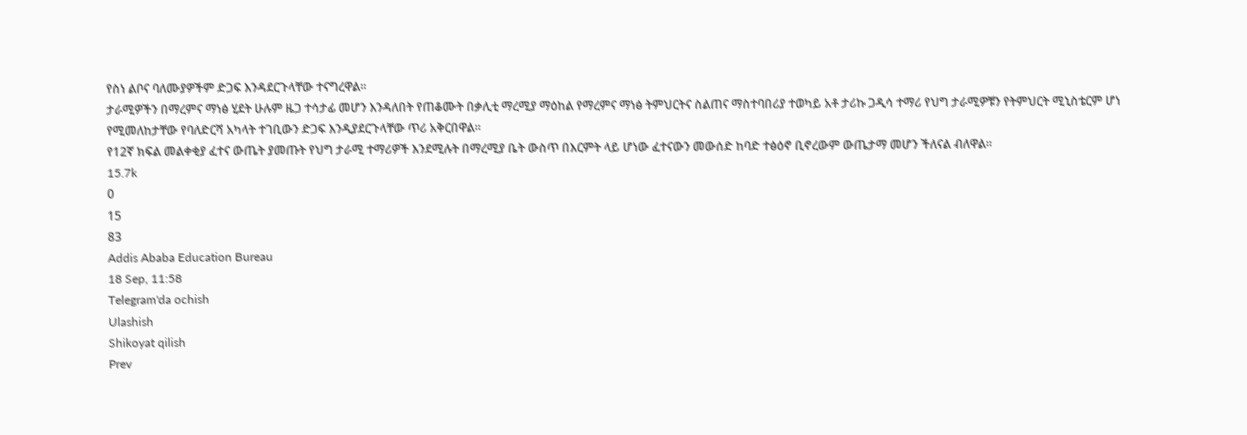የስነ ልቦና ባለሙያዎችም ድጋፍ እንዳደርጉላቸው ተናግረዋል፡፡
ታራሚዎችን በማረምና ማነፅ ሂደት ሁሉም ዜጋ ተሳታፊ መሆን እንዳለበት የጠቆሙት በቃሊቲ ማረሚያ ማዕከል የማረምና ማነፅ ትምህርትና ስልጠና ማስተባበሪያ ተወካይ አቶ ታሪኩ ጋዲሳ ተማሪ የህግ ታራሚዎቹን የትምህርት ሚኒስቴርም ሆነ የሚመለከታቸው የባለድርሻ አካላት ተገቢውን ድጋፍ እንዲያደርጉላቸው ጥሪ አቅርበዋል፡፡
የ12ኛ ክፍል መልቀቂያ ፈተና ውጤት ያመጡት የህግ ታራሚ ተማሪዎች እንደሚሉት በማረሚያ ቤት ውስጥ በእርምት ላይ ሆነው ፈተናውን መውሰድ ከባድ ተፅዕኖ ቢኖረውም ውጤታማ መሆን ችለናል ብለዋል፡፡
15.7k
0
15
83
Addis Ababa Education Bureau
18 Sep, 11:58
Telegram'da ochish
Ulashish
Shikoyat qilish
Prev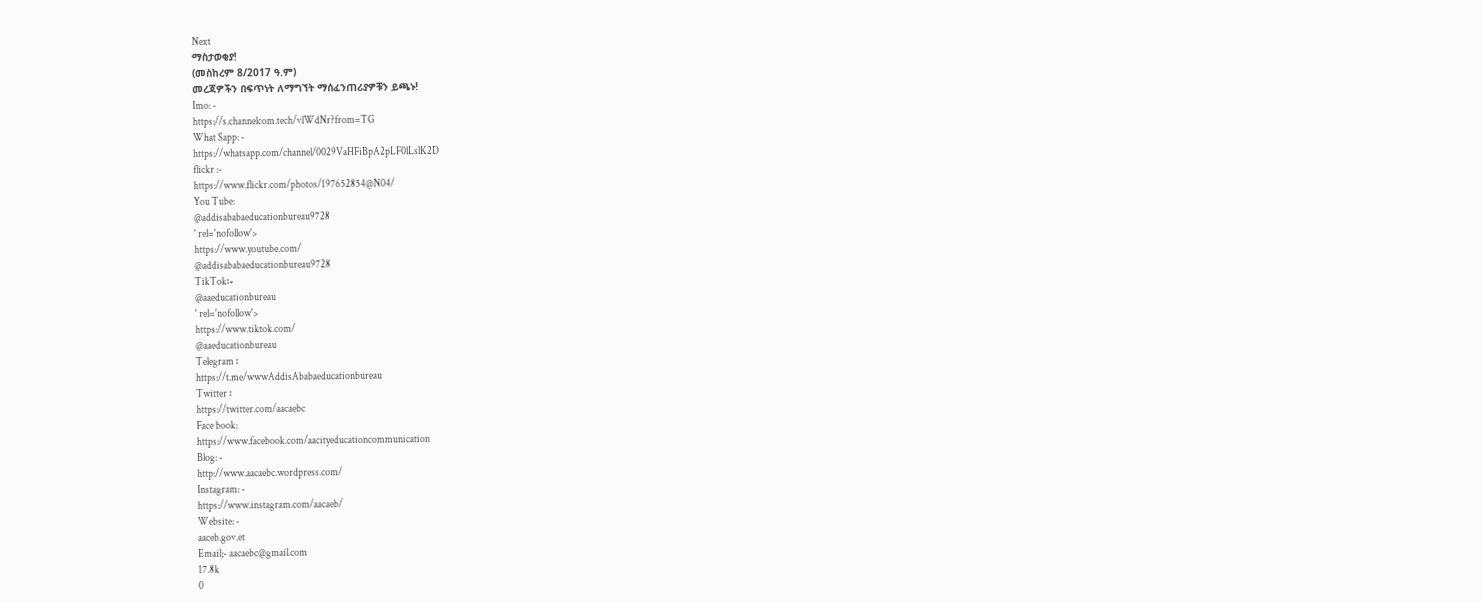Next
ማስታወቂያ!
(መስከረም 8/2017 ዓ.ም)
መረጃዎችን በፍጥነት ለማግኘት ማሰፈንጠሪያዎቹን ይጫኑ!
Imo: -
https://s.channelcom.tech/vlWdNr?from=TG
What Sapp: -
https://whatsapp.com/channel/0029VaHFiBpA2pLF0lLslK2D
flickr :-
https://www.flickr.com/photos/197652854@N04/
You Tube:
@addisababaeducationbureau9728
' rel='nofollow'>
https://www.youtube.com/
@addisababaeducationbureau9728
TikTok፡-
@aaeducationbureau
' rel='nofollow'>
https://www.tiktok.com/
@aaeducationbureau
Telegram ፡
https://t.me/wwwAddisAbabaeducationbureau
Twitter ፡
https://twitter.com/aacaebc
Face book:
https://www.facebook.com/aacityeducationcommunication
Blog: -
http://www.aacaebc.wordpress.com/
Instagram: -
https://www.instagram.com/aacaeb/
Website: -
aaceb.gov.et
Email;- aacaebc@gmail.com
17.8k
0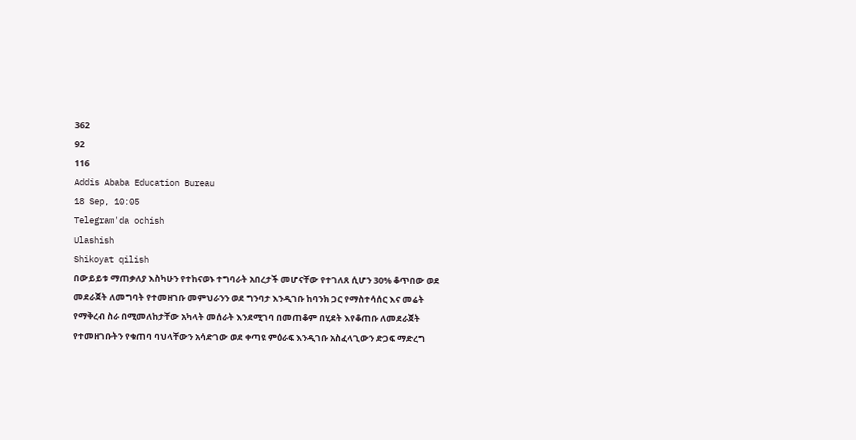362
92
116
Addis Ababa Education Bureau
18 Sep, 10:05
Telegram'da ochish
Ulashish
Shikoyat qilish
በውይይቱ ማጠቃለያ እስካሁን የተከናወኑ ተግባራት አበረታች መሆናቸው የተገለጸ ሲሆን 30% ቆጥበው ወደ መደራጀት ለመግባት የተመዘገቡ መምህራንን ወደ ግንባታ እንዲገቡ ከባንክ ጋር የማስተሳሰር እና መሬት የማቅረብ ስራ በሚመለከታቸው አካላት መሰራት እንደሚገባ በመጠቆም በሂደት እየቆጠቡ ለመደራጀት የተመዘገቡትን የቁጠባ ባህላቸውን አሳድገው ወደ ቀጣዩ ምዕራፍ እንዲገቡ አስፈላጊውን ድጋፍ ማድረግ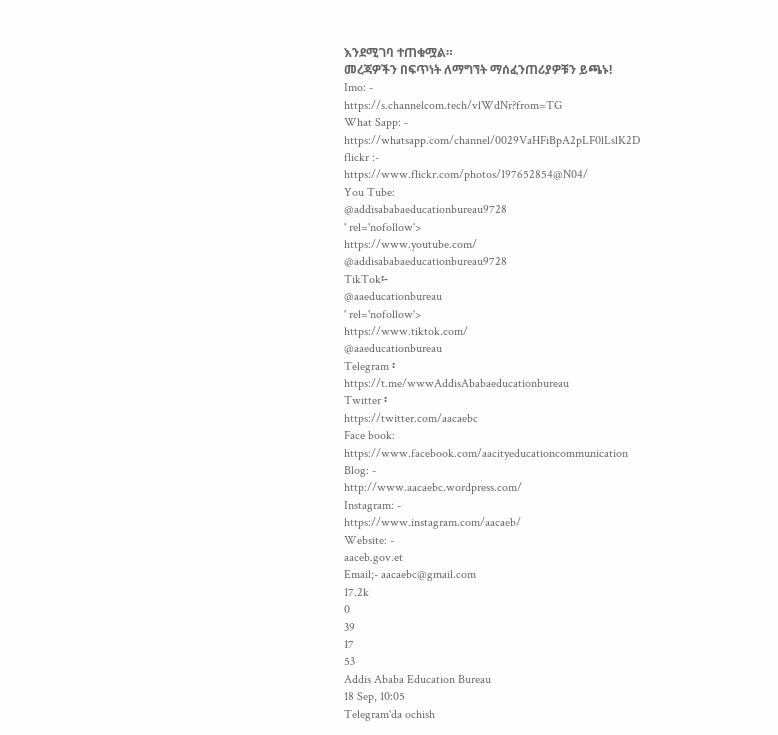እንደሚገባ ተጠቁሟል።
መረጃዎችን በፍጥነት ለማግኘት ማሰፈንጠሪያዎቹን ይጫኑ!
Imo: -
https://s.channelcom.tech/vlWdNr?from=TG
What Sapp: -
https://whatsapp.com/channel/0029VaHFiBpA2pLF0lLslK2D
flickr :-
https://www.flickr.com/photos/197652854@N04/
You Tube:
@addisababaeducationbureau9728
' rel='nofollow'>
https://www.youtube.com/
@addisababaeducationbureau9728
TikTok፡-
@aaeducationbureau
' rel='nofollow'>
https://www.tiktok.com/
@aaeducationbureau
Telegram ፡
https://t.me/wwwAddisAbabaeducationbureau
Twitter ፡
https://twitter.com/aacaebc
Face book:
https://www.facebook.com/aacityeducationcommunication
Blog: -
http://www.aacaebc.wordpress.com/
Instagram: -
https://www.instagram.com/aacaeb/
Website: -
aaceb.gov.et
Email;- aacaebc@gmail.com
17.2k
0
39
17
53
Addis Ababa Education Bureau
18 Sep, 10:05
Telegram'da ochish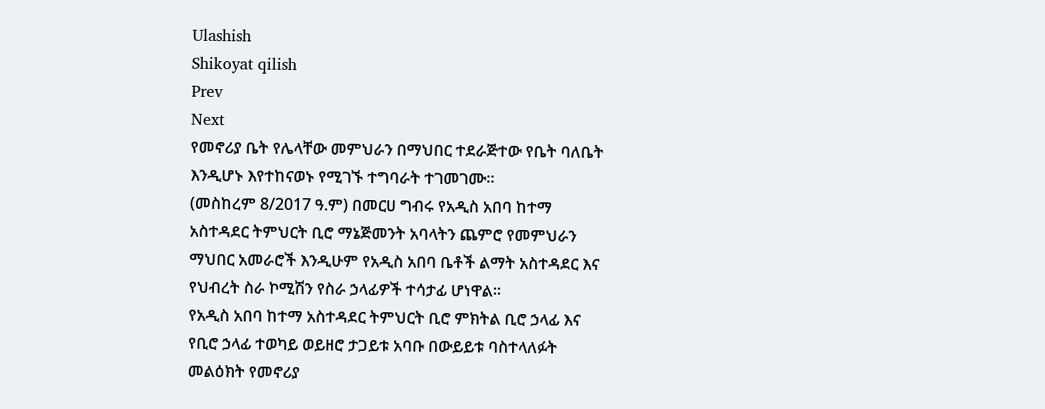Ulashish
Shikoyat qilish
Prev
Next
የመኖሪያ ቤት የሌላቸው መምህራን በማህበር ተደራጅተው የቤት ባለቤት እንዲሆኑ እየተከናወኑ የሚገኙ ተግባራት ተገመገሙ።
(መስከረም 8/2017 ዓ.ም) በመርሀ ግብሩ የአዲስ አበባ ከተማ አስተዳደር ትምህርት ቢሮ ማኔጅመንት አባላትን ጨምሮ የመምህራን ማህበር አመራሮች እንዲሁም የአዲስ አበባ ቤቶች ልማት አስተዳደር እና የህብረት ስራ ኮሚሽን የስራ ኃላፊዎች ተሳታፊ ሆነዋል።
የአዲስ አበባ ከተማ አስተዳደር ትምህርት ቢሮ ምክትል ቢሮ ኃላፊ እና የቢሮ ኃላፊ ተወካይ ወይዘሮ ታጋይቱ አባቡ በውይይቱ ባስተላለፉት መልዕክት የመኖሪያ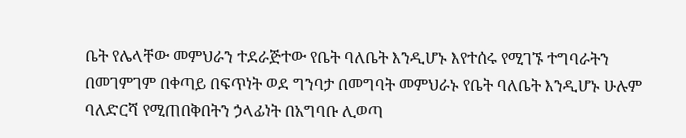ቤት የሌላቸው መምህራን ተደራጅተው የቤት ባለቤት እንዲሆኑ እየተሰሩ የሚገኙ ተግባራትን በመገምገም በቀጣይ በፍጥነት ወደ ግንባታ በመግባት መምህራኑ የቤት ባለቤት እንዲሆኑ ሁሉም ባለድርሻ የሚጠበቅበትን ኃላፊነት በአግባቡ ሊወጣ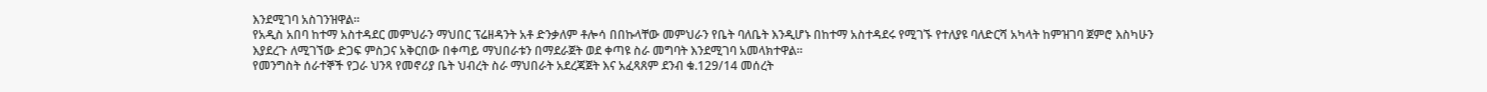እንደሚገባ አስገንዝዋል።
የአዲስ አበባ ከተማ አስተዳደር መምህራን ማህበር ፕሬዘዳንት አቶ ድንቃለም ቶሎሳ በበኩላቸው መምህራን የቤት ባለቤት እንዲሆኑ በከተማ አስተዳደሩ የሚገኙ የተለያዩ ባለድርሻ አካላት ከምዝገባ ጀምሮ እስካሁን እያደረጉ ለሚገኘው ድጋፍ ምስጋና አቅርበው በቀጣይ ማህበራቱን በማደራጀት ወደ ቀጣዩ ስራ መግባት እንደሚገባ አመላክተዋል።
የመንግስት ሰራተኞች የጋራ ህንጻ የመኖሪያ ቤት ህብረት ስራ ማህበራት አደረጃጀት እና አፈጻጸም ደንብ ቁ.129/14 መሰረት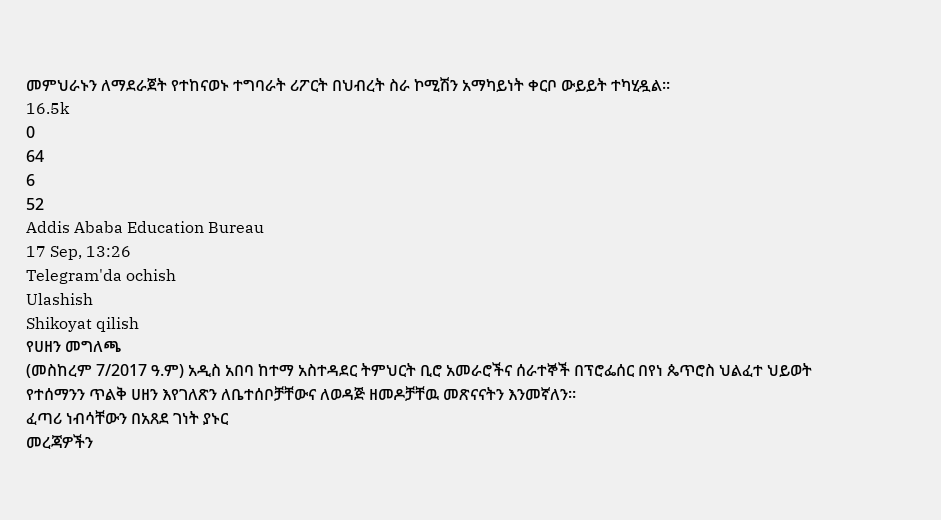መምህራኑን ለማደራጀት የተከናወኑ ተግባራት ሪፖርት በህብረት ስራ ኮሚሽን አማካይነት ቀርቦ ውይይት ተካሂዷል።
16.5k
0
64
6
52
Addis Ababa Education Bureau
17 Sep, 13:26
Telegram'da ochish
Ulashish
Shikoyat qilish
የሀዘን መግለጫ
(መስከረም 7/2017 ዓ.ም) አዲስ አበባ ከተማ አስተዳደር ትምህርት ቢሮ አመራሮችና ሰራተኞች በፕሮፌሰር በየነ ጴጥሮስ ህልፈተ ህይወት የተሰማንን ጥልቅ ሀዘን እየገለጽን ለቤተሰቦቻቸውና ለወዳጅ ዘመዶቻቸዉ መጽናናትን እንመኛለን።
ፈጣሪ ነብሳቸውን በአጸደ ገነት ያኑር
መረጃዎችን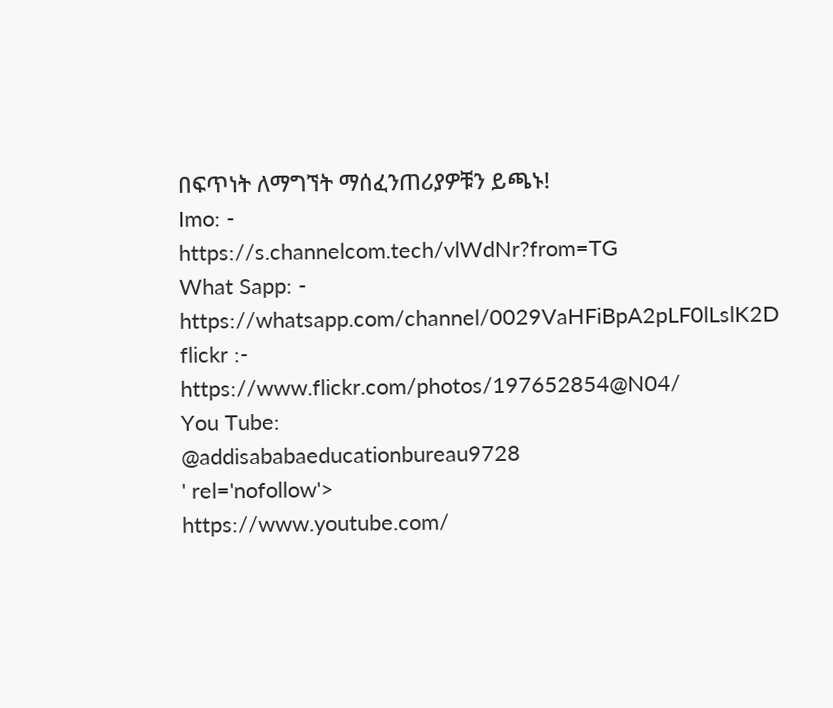በፍጥነት ለማግኘት ማሰፈንጠሪያዎቹን ይጫኑ!
Imo: -
https://s.channelcom.tech/vlWdNr?from=TG
What Sapp: -
https://whatsapp.com/channel/0029VaHFiBpA2pLF0lLslK2D
flickr :-
https://www.flickr.com/photos/197652854@N04/
You Tube:
@addisababaeducationbureau9728
' rel='nofollow'>
https://www.youtube.com/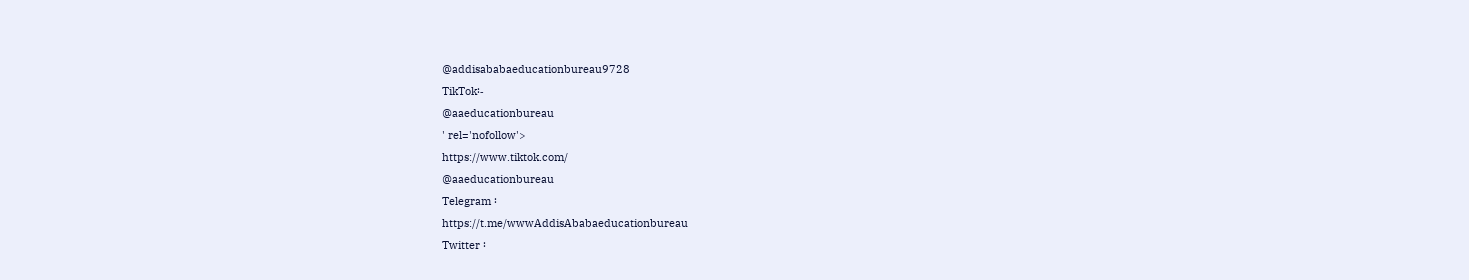@addisababaeducationbureau9728
TikTok፡-
@aaeducationbureau
' rel='nofollow'>
https://www.tiktok.com/
@aaeducationbureau
Telegram ፡
https://t.me/wwwAddisAbabaeducationbureau
Twitter ፡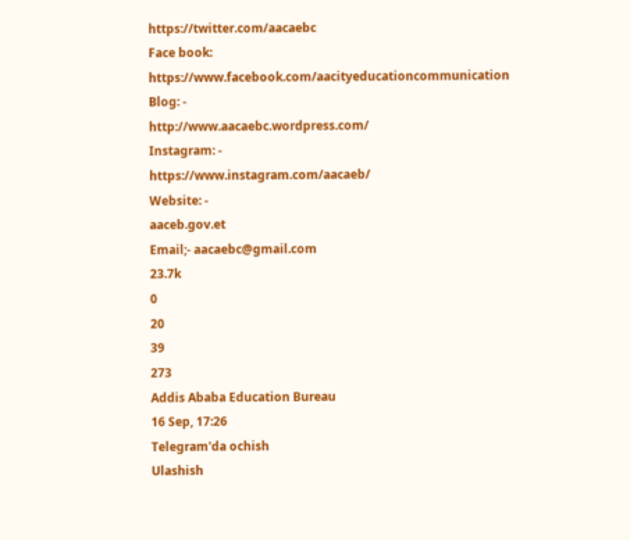https://twitter.com/aacaebc
Face book:
https://www.facebook.com/aacityeducationcommunication
Blog: -
http://www.aacaebc.wordpress.com/
Instagram: -
https://www.instagram.com/aacaeb/
Website: -
aaceb.gov.et
Email;- aacaebc@gmail.com
23.7k
0
20
39
273
Addis Ababa Education Bureau
16 Sep, 17:26
Telegram'da ochish
Ulashish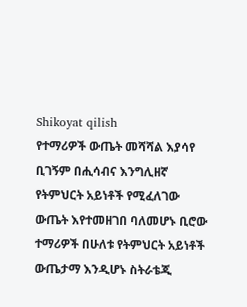Shikoyat qilish
የተማሪዎች ውጤት መሻሻል እያሳየ ቢገኝም በሒሳብና እንግሊዘኛ የትምህርት አይነቶች የሚፈለገው ውጤት እየተመዘገበ ባለመሆኑ ቢሮው ተማሪዎች በሁለቱ የትምህርት አይነቶች ውጤታማ እንዲሆኑ ስትራቴጂ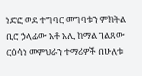ነድፎ ወደ ተግባር መግባቱን ምክትል ቢሮ ኃላፊው አቶ አሊ ከማል ገልጸው ርዕሳነ መምህራን ተማሪዎች በሁለቱ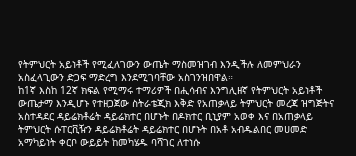የትምህርት አይነቶች የሚፈለገውን ውጤት ማስመዝገብ እንዲችሉ ለመምህራን አስፈላጊውን ድጋፍ ማድረግ እንደሚገባቸው አስገንዝበዋል።
ከ1ኛ እስከ 12ኛ ክፍል የሚማሩ ተማሪዎች በሒሳብና እንግሊዘኛ የትምህርት አይነቶች ውጤታማ እንዲሆኑ የተዘጋጀው ስትራቴጂክ እቅድ የአጠቃላይ ትምህርት መረጃ ዝግጅትና አስተዳደር ዳይሬክቶሬት ዳይሬክተር በሆኑት በዶክተር ቢኒያም አወቀ እና በአጠቃላይ ትምህርት ሱፐርቪዥን ዳይሬክቶሬት ዳይሬክተር በሆኑት በአቶ አብዱልበር መሀመድ አማካይነት ቀርቦ ውይይት ከመካሄዱ ባሻገር ለተነሱ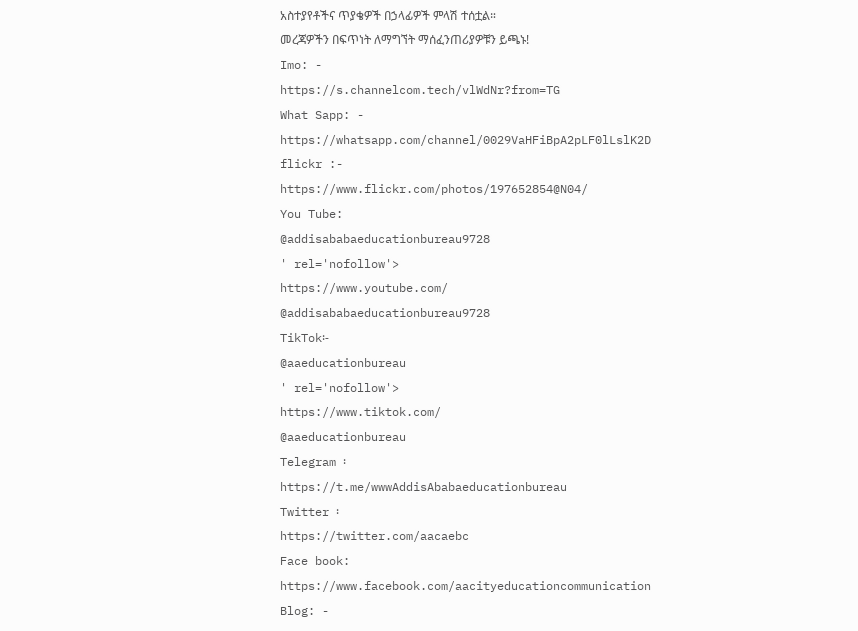አስተያየቶችና ጥያቄዎች በኃላፊዎች ምላሽ ተሰቷል።
መረጃዎችን በፍጥነት ለማግኘት ማሰፈንጠሪያዎቹን ይጫኑ!
Imo: -
https://s.channelcom.tech/vlWdNr?from=TG
What Sapp: -
https://whatsapp.com/channel/0029VaHFiBpA2pLF0lLslK2D
flickr :-
https://www.flickr.com/photos/197652854@N04/
You Tube:
@addisababaeducationbureau9728
' rel='nofollow'>
https://www.youtube.com/
@addisababaeducationbureau9728
TikTok፡-
@aaeducationbureau
' rel='nofollow'>
https://www.tiktok.com/
@aaeducationbureau
Telegram ፡
https://t.me/wwwAddisAbabaeducationbureau
Twitter ፡
https://twitter.com/aacaebc
Face book:
https://www.facebook.com/aacityeducationcommunication
Blog: -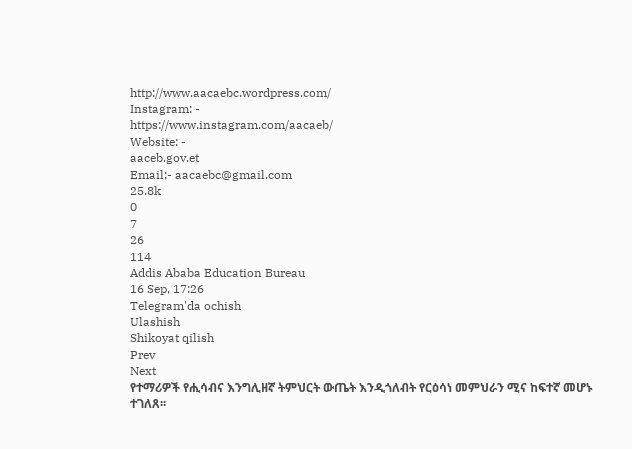http://www.aacaebc.wordpress.com/
Instagram: -
https://www.instagram.com/aacaeb/
Website: -
aaceb.gov.et
Email;- aacaebc@gmail.com
25.8k
0
7
26
114
Addis Ababa Education Bureau
16 Sep, 17:26
Telegram'da ochish
Ulashish
Shikoyat qilish
Prev
Next
የተማሪዎች የሒሳብና እንግሊዘኛ ትምህርት ውጤት እንዲጎለብት የርዕሳነ መምህራን ሚና ከፍተኛ መሆኑ ተገለጸ፡፡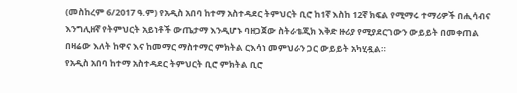(መስከረም 6/2017 ዓ.ም) የአዲስ አበባ ከተማ አስተዳደር ትምህርት ቢሮ ከ1ኛ እስከ 12ኛ ክፍል የሚማሩ ተማሪዎች በሒሳብና እንግሊዘኛ የትምህርት አይነቶች ውጤታማ እንዲሆኑ ባዘጋጀው ስትራቴጂክ እቅድ ዙሪያ የሚያደርገውን ውይይት በመቀጠል በዛሬው እለት ከዋና እና ከመማር ማስተማር ምክትል ርእሳነ መምህራን ጋር ውይይት አካሂዷል።
የአዲስ አበባ ከተማ አስተዳደር ትምህርት ቢሮ ምክትል ቢሮ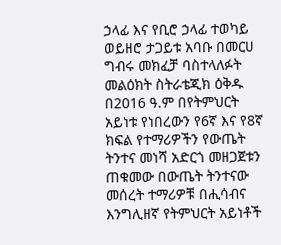ኃላፊ እና የቢሮ ኃላፊ ተወካይ ወይዘሮ ታጋይቱ አባቡ በመርሀ ግብሩ መክፈቻ ባስተላለፉት መልዕክት ስትራቴጂክ ዕቅዱ በ2016 ዓ.ም በየትምህርት አይነቱ የነበረውን የ6ኛ እና የ8ኛ ክፍል የተማሪዎችን የውጤት ትንተና መነሻ አድርጎ መዘጋጀቱን ጠቁመው በውጤት ትንተናው መሰረት ተማሪዎቹ በሒሳብና እንግሊዘኛ የትምህርት አይነቶች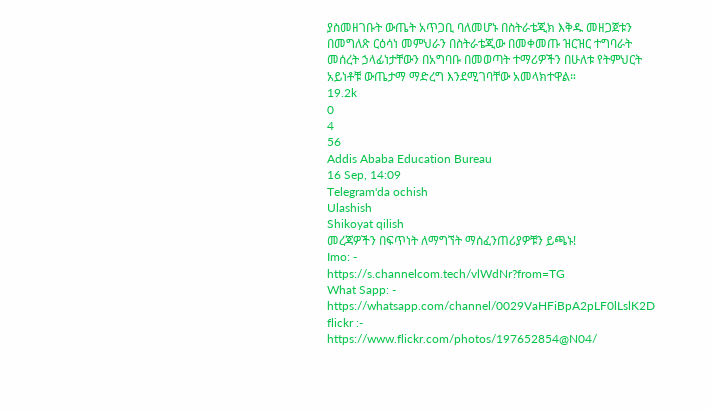ያስመዘገቡት ውጤት አጥጋቢ ባለመሆኑ በስትራቴጂክ እቅዱ መዘጋጀቱን በመግለጽ ርዕሳነ መምህራን በስትራቴጂው በመቀመጡ ዝርዝር ተግባራት መሰረት ኃላፊነታቸውን በአግባቡ በመወጣት ተማሪዎችን በሁለቱ የትምህርት አይነቶቹ ውጤታማ ማድረግ እንደሚገባቸው አመላክተዋል።
19.2k
0
4
56
Addis Ababa Education Bureau
16 Sep, 14:09
Telegram'da ochish
Ulashish
Shikoyat qilish
መረጃዎችን በፍጥነት ለማግኘት ማሰፈንጠሪያዎቹን ይጫኑ!
Imo: -
https://s.channelcom.tech/vlWdNr?from=TG
What Sapp: -
https://whatsapp.com/channel/0029VaHFiBpA2pLF0lLslK2D
flickr :-
https://www.flickr.com/photos/197652854@N04/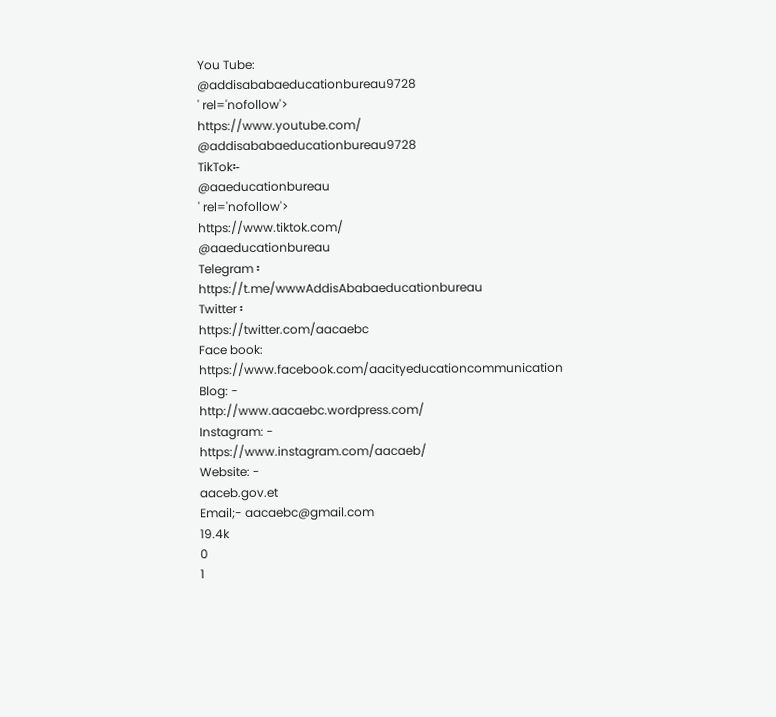You Tube:
@addisababaeducationbureau9728
' rel='nofollow'>
https://www.youtube.com/
@addisababaeducationbureau9728
TikTok፡-
@aaeducationbureau
' rel='nofollow'>
https://www.tiktok.com/
@aaeducationbureau
Telegram ፡
https://t.me/wwwAddisAbabaeducationbureau
Twitter ፡
https://twitter.com/aacaebc
Face book:
https://www.facebook.com/aacityeducationcommunication
Blog: -
http://www.aacaebc.wordpress.com/
Instagram: -
https://www.instagram.com/aacaeb/
Website: -
aaceb.gov.et
Email;- aacaebc@gmail.com
19.4k
0
1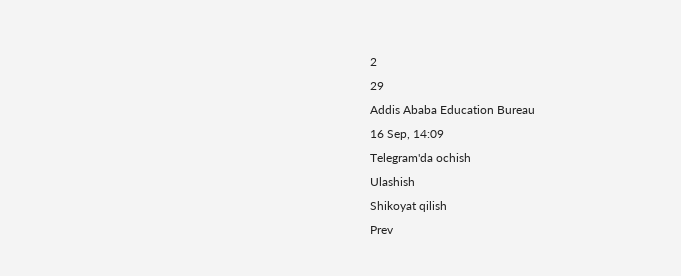2
29
Addis Ababa Education Bureau
16 Sep, 14:09
Telegram'da ochish
Ulashish
Shikoyat qilish
Prev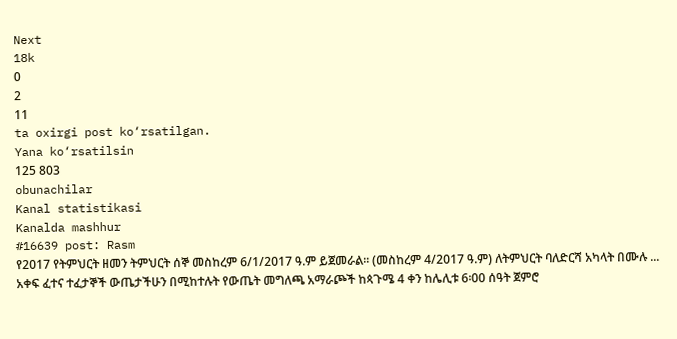Next
18k
0
2
11
ta oxirgi post ko‘rsatilgan.
Yana ko‘rsatilsin
125 803
obunachilar
Kanal statistikasi
Kanalda mashhur
#16639 post: Rasm
የ2017 የትምህርት ዘመን ትምህርት ሰኞ መስከረም 6/1/2017 ዓ.ም ይጀመራል፡፡ (መስከረም 4/2017 ዓ.ም) ለትምህርት ባለድርሻ አካላት በሙሉ ...
አቀፍ ፈተና ተፈታኞች ውጤታችሁን በሚከተሉት የውጤት መግለጫ አማራጮች ከጳጉሜ 4 ቀን ከሌሊቱ 6፡00 ሰዓት ጀምሮ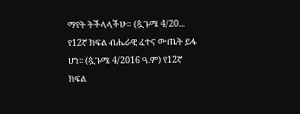ማየት ትችላላችሁ። (ጷጉሜ 4/20...
የ12ኛ ክፍል ብሔራዊ ፈተና ውጤት ይፋ ሆነ፡፡ (ጷጉሜ 4/2016 ዓ.ም) የ12ኛ ክፍል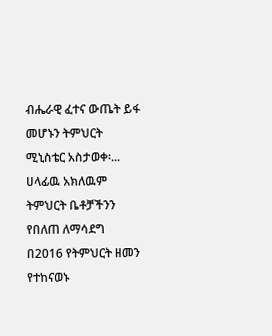ብሔራዊ ፈተና ውጤት ይፋ መሆኑን ትምህርት ሚኒስቴር አስታወቀ፡...
ሀላፊዉ አክለዉም ትምህርት ቤቶቻችንን የበለጠ ለማሳደግ በ2016 የትምህርት ዘመን የተከናወኑ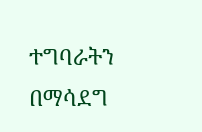ተግባራትን በማሳደግ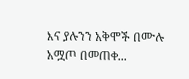እና ያሉንን አቅሞች በሙሉ አሟጦ በመጠቀ...